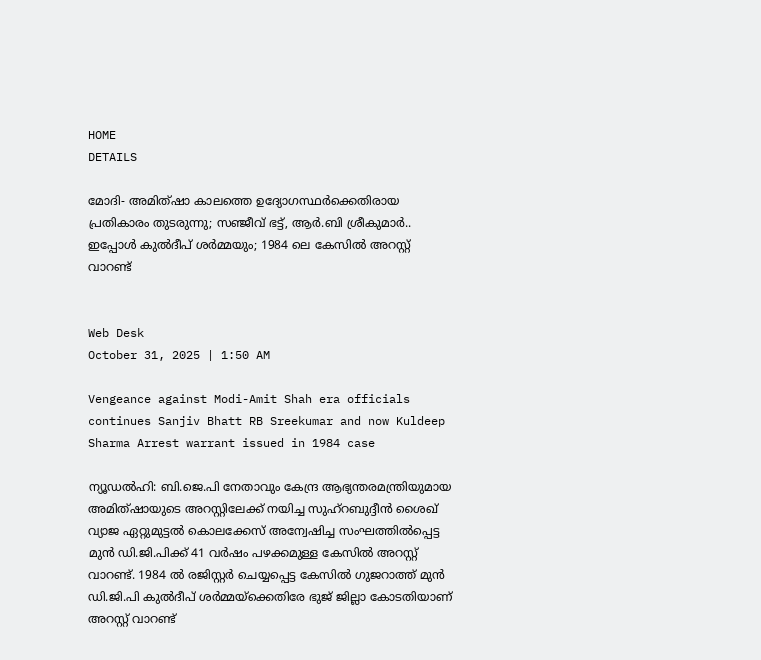HOME
DETAILS

മോദി- അമിത്ഷാ കാലത്തെ ഉദ്യോഗസ്ഥര്‍ക്കെതിരായ പ്രതികാരം തുടരുന്നു; സഞ്ജീവ് ഭട്ട്, ആര്‍.ബി ശ്രീകുമാര്‍.. ഇപ്പോള്‍ കുല്‍ദീപ് ശര്‍മ്മയും; 1984 ലെ കേസില്‍ അറസ്റ്റ് വാറണ്ട്


Web Desk
October 31, 2025 | 1:50 AM

Vengeance against Modi-Amit Shah era officials continues Sanjiv Bhatt RB Sreekumar and now Kuldeep Sharma Arrest warrant issued in 1984 case

ന്യൂഡല്‍ഹി: ബി.ജെ.പി നേതാവും കേന്ദ്ര ആഭ്യന്തരമന്ത്രിയുമായ അമിത്ഷായുടെ അറസ്റ്റിലേക്ക് നയിച്ച സുഹ്‌റബുദ്ദീന്‍ ശൈഖ് വ്യാജ ഏറ്റുമുട്ടല്‍ കൊലക്കേസ് അന്വേഷിച്ച സംഘത്തില്‍പ്പെട്ട മുന്‍ ഡി.ജി.പിക്ക് 41 വര്‍ഷം പഴക്കമുള്ള കേസില്‍ അറസ്റ്റ് വാറണ്ട്. 1984 ല്‍ രജിസ്റ്റര്‍ ചെയ്യപ്പെട്ട കേസില്‍ ഗുജറാത്ത് മുന്‍ ഡി.ജി.പി കുല്‍ദീപ് ശര്‍മ്മയ്‌ക്കെതിരേ ഭുജ് ജില്ലാ കോടതിയാണ് അറസ്റ്റ് വാറണ്ട്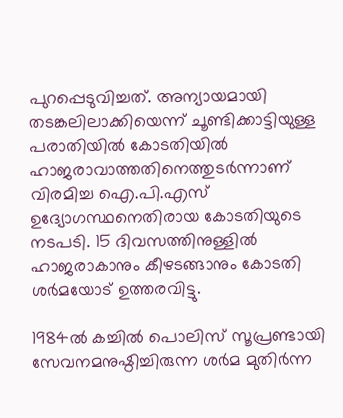പുറപ്പെടുവിച്ചത്. അന്യായമായി തടങ്കലിലാക്കിയെന്ന് ചൂണ്ടിക്കാട്ടിയുള്ള പരാതിയില്‍ കോടതിയില്‍ ഹാജരാവാത്തതിനെത്തുടര്‍ന്നാണ് വിരമിച്ച ഐ.പി.എസ് ഉദ്യോഗസ്ഥനെതിരായ കോടതിയുടെ നടപടി. 15 ദിവസത്തിനുള്ളില്‍ ഹാജരാകാനും കീഴടങ്ങാനും കോടതി ശര്‍മയോട് ഉത്തരവിട്ടു.

1984ല്‍ കച്ചില്‍ പൊലിസ് സൂപ്രണ്ടായി സേവനമനുഷ്ഠിച്ചിരുന്ന ശര്‍മ മുതിര്‍ന്ന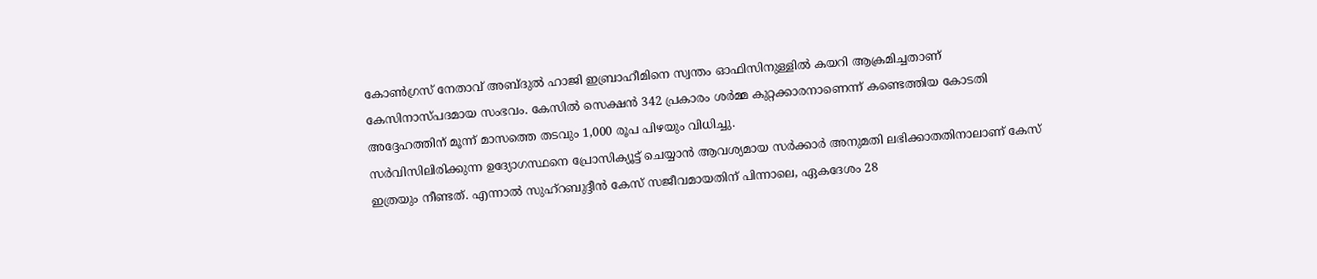കോണ്‍ഗ്രസ് നേതാവ് അബ്ദുല്‍ ഹാജി ഇബ്രാഹീമിനെ സ്വന്തം ഓഫിസിനുള്ളില്‍ കയറി ആക്രമിച്ചതാണ് കേസിനാസ്പദമായ സംഭവം. കേസില്‍ സെക്ഷന്‍ 342 പ്രകാരം ശര്‍മ്മ കുറ്റക്കാരനാണെന്ന് കണ്ടെത്തിയ കോടതി അദ്ദേഹത്തിന് മൂന്ന് മാസത്തെ തടവും 1,000 രൂപ പിഴയും വിധിച്ചു.
സര്‍വിസിലിരിക്കുന്ന ഉദ്യോഗസ്ഥനെ പ്രോസിക്യൂട്ട് ചെയ്യാന്‍ ആവശ്യമായ സര്‍ക്കാര്‍ അനുമതി ലഭിക്കാതതിനാലാണ് കേസ് ഇത്രയും നീണ്ടത്. എന്നാല്‍ സുഹ്‌റബുദ്ദീന്‍ കേസ് സജീവമായതിന് പിന്നാലെ, ഏകദേശം 28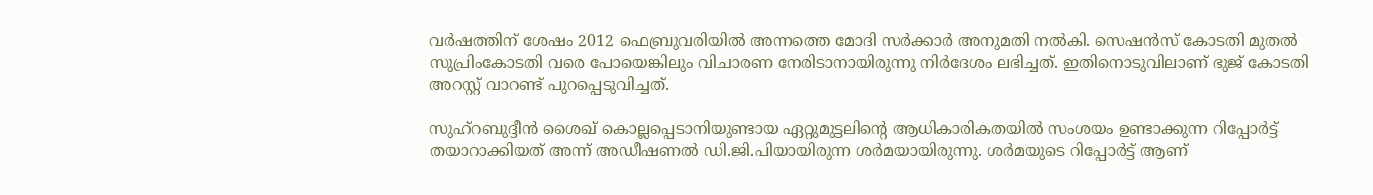വര്‍ഷത്തിന് ശേഷം 2012 ഫെബ്രുവരിയില്‍ അന്നത്തെ മോദി സര്‍ക്കാര്‍ അനുമതി നല്‍കി. സെഷന്‍സ് കോടതി മുതല്‍ സുപ്രിംകോടതി വരെ പോയെങ്കിലും വിചാരണ നേരിടാനായിരുന്നു നിര്‍ദേശം ലഭിച്ചത്. ഇതിനൊടുവിലാണ് ഭുജ് കോടതി അറസ്റ്റ് വാറണ്ട് പുറപ്പെടുവിച്ചത്.

സുഹ്‌റബുദ്ദീന്‍ ശൈഖ് കൊല്ലപ്പെടാനിയുണ്ടായ ഏറ്റുമുട്ടലിന്റെ ആധികാരികതയില്‍ സംശയം ഉണ്ടാക്കുന്ന റിപ്പോര്‍ട്ട് തയാറാക്കിയത് അന്ന് അഡീഷണല്‍ ഡി.ജി.പിയായിരുന്ന ശര്‍മയായിരുന്നു. ശര്‍മയുടെ റിപ്പോര്‍ട്ട് ആണ്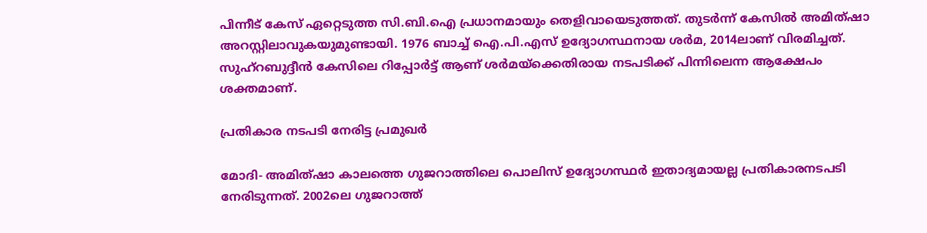പിന്നീട് കേസ് ഏറ്റെടുത്ത സി.ബി.ഐ പ്രധാനമായും തെളിവായെടുത്തത്. തുടര്‍ന്ന് കേസില്‍ അമിത്ഷാ അറസ്റ്റിലാവുകയുമുണ്ടായി. 1976 ബാച്ച് ഐ.പി.എസ് ഉദ്യോഗസ്ഥനായ ശര്‍മ, 2014ലാണ് വിരമിച്ചത്. സുഹ്‌റബുദ്ദീന്‍ കേസിലെ റിപ്പോര്‍ട്ട് ആണ് ശര്‍മയ്‌ക്കെതിരായ നടപടിക്ക് പിന്നിലെന്ന ആക്ഷേപം ശക്തമാണ്.

പ്രതികാര നടപടി നേരിട്ട പ്രമുഖര്‍

മോദി- അമിത്ഷാ കാലത്തെ ഗുജറാത്തിലെ പൊലിസ് ഉദ്യോഗസ്ഥര്‍ ഇതാദ്യമായല്ല പ്രതികാരനടപടി നേരിടുന്നത്. 2002ലെ ഗുജറാത്ത്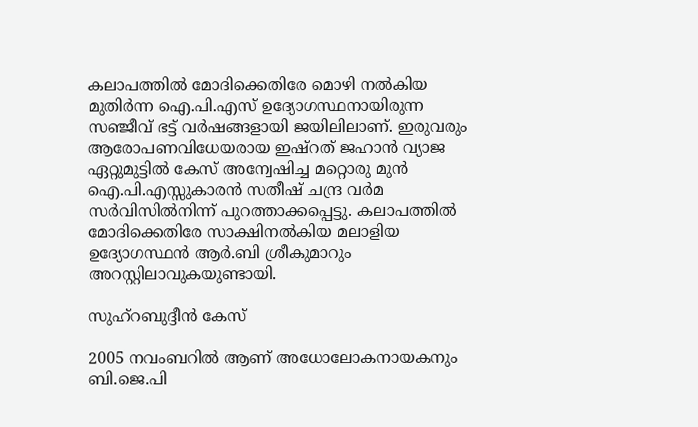കലാപത്തില്‍ മോദിക്കെതിരേ മൊഴി നല്‍കിയ മുതിര്‍ന്ന ഐ.പി.എസ് ഉദ്യോഗസ്ഥനായിരുന്ന സഞ്ജീവ് ഭട്ട് വര്‍ഷങ്ങളായി ജയിലിലാണ്. ഇരുവരും ആരോപണവിധേയരായ ഇഷ്‌റത് ജഹാന്‍ വ്യാജ ഏറ്റുമുട്ടില്‍ കേസ് അന്വേഷിച്ച മറ്റൊരു മുന്‍ ഐ.പി.എസ്സുകാരന്‍ സതീഷ് ചന്ദ്ര വര്‍മ സര്‍വിസില്‍നിന്ന് പുറത്താക്കപ്പെട്ടു. കലാപത്തില്‍ മോദിക്കെതിരേ സാക്ഷിനല്‍കിയ മലാളിയ ഉദ്യോഗസ്ഥന്‍ ആര്‍.ബി ശ്രീകുമാറും അറസ്റ്റിലാവുകയുണ്ടായി.

സുഹ്‌റബുദ്ദീന്‍ കേസ്

2005 നവംബറില്‍ ആണ് അധോലോകനായകനും ബി.ജെ.പി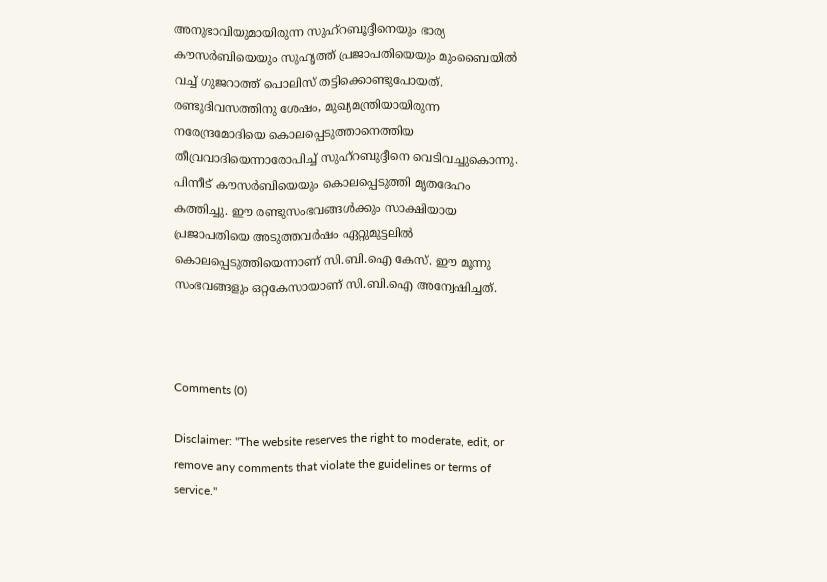അനുഭാവിയുമായിരുന്ന സുഹ്‌റബൂദ്ദീനെയും ഭാര്യ കൗസര്‍ബിയെയും സുഹൃത്ത് പ്രജാപതിയെയും മുംബൈയില്‍ വച്ച് ഗുജറാത്ത് പൊലിസ് തട്ടിക്കൊണ്ടുപോയത്. രണ്ടുദിവസത്തിനു ശേഷം, മുഖ്യമന്ത്രിയായിരുന്ന നരേന്ദ്രമോദിയെ കൊലപ്പെടുത്താനെത്തിയ തീവ്രവാദിയെന്നാരോപിച്ച് സുഹ്‌റബുദ്ദീനെ വെടിവച്ചുകൊന്നു. പിന്നീട് കൗസര്‍ബിയെയും കൊലപ്പെടുത്തി മൃതദേഹം കത്തിച്ചു. ഈ രണ്ടുസംഭവങ്ങള്‍ക്കും സാക്ഷിയായ പ്രജാപതിയെ അടുത്തവര്‍ഷം ഏറ്റുമുട്ടലില്‍ കൊലപ്പെടുത്തിയെന്നാണ് സി.ബി.ഐ കേസ്. ഈ മൂന്നു സംഭവങ്ങളും ഒറ്റകേസായാണ് സി.ബി.ഐ അന്വേഷിച്ചത്.



Comments (0)

Disclaimer: "The website reserves the right to moderate, edit, or remove any comments that violate the guidelines or terms of service."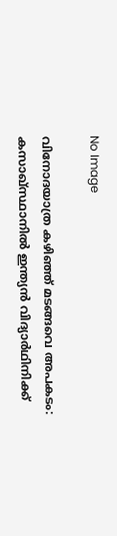No Image

വിനോദയാത്ര കഴിഞ്ഞ് മടങ്ങവെ അപകടം: കസാഖ്സ്ഥാനിൽ ഇന്ത്യൻ വിദ്യാർഥിനിക്ക്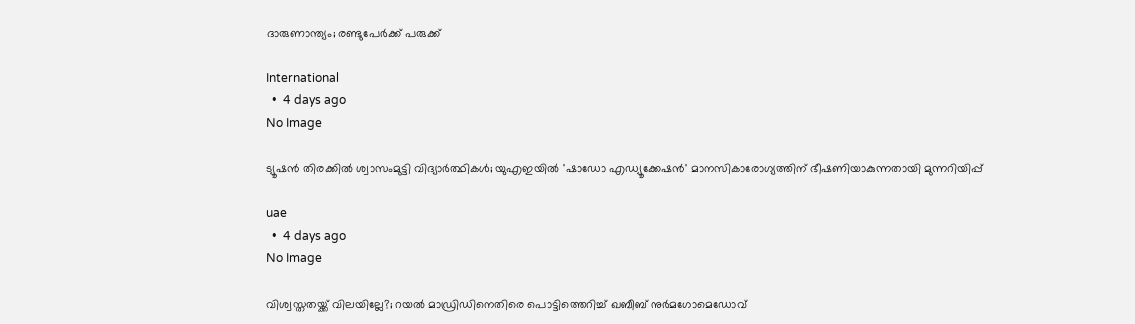ദാരുണാന്ത്യം; രണ്ടുപേർക്ക് പരുക്ക്

International
  •  4 days ago
No Image

ട്യൂഷൻ തിരക്കിൽ ശ്വാസംമുട്ടി വിദ്യാർത്ഥികൾ; യുഎഇയിൽ 'ഷാഡോ എഡ്യൂക്കേഷൻ' മാനസികാരോഗ്യത്തിന് ഭീഷണിയാകുന്നതായി മുന്നറിയിപ്പ്

uae
  •  4 days ago
No Image

വിശ്വസ്തതയ്ക്ക് വിലയില്ലേ?; റയൽ മാഡ്രിഡിനെതിരെ പൊട്ടിത്തെറിച്ച് ഖബീബ് നുർമഗോമെഡോവ്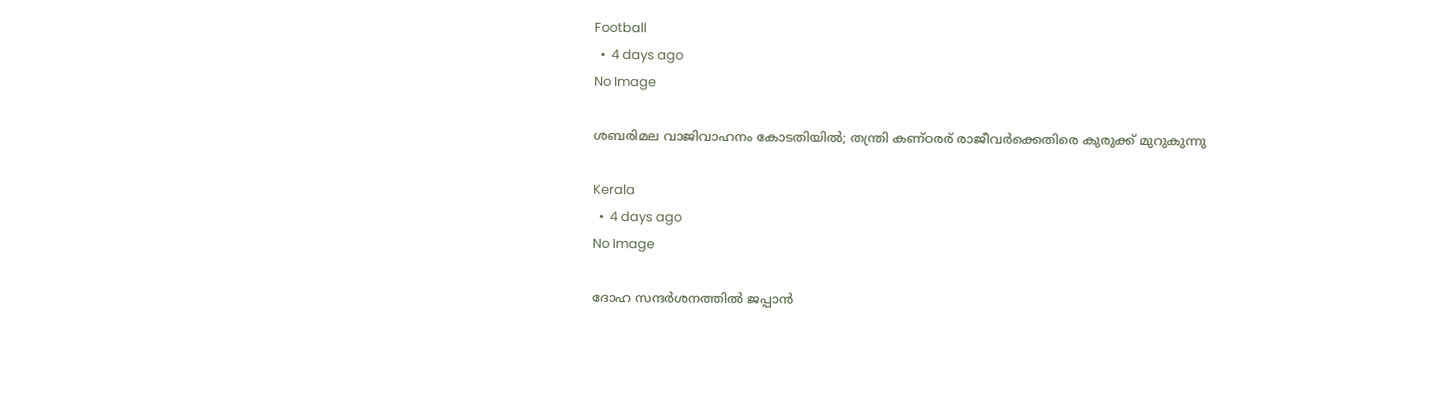Football
  •  4 days ago
No Image

ശബരിമല വാജിവാഹനം കോടതിയിൽ; തന്ത്രി കണ്ഠരര് രാജീവർക്കെതിരെ കുരുക്ക് മുറുകുന്നു

Kerala
  •  4 days ago
No Image

ദോഹ സന്ദര്‍ശനത്തില്‍ ജപ്പാന്‍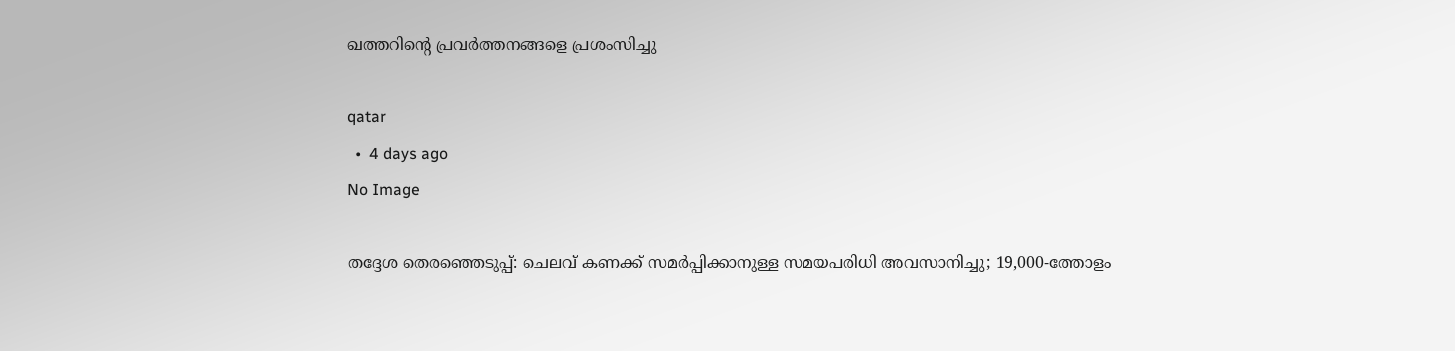ഖത്തറിന്റെ പ്രവര്‍ത്തനങ്ങളെ പ്രശംസിച്ചു

qatar
  •  4 days ago
No Image

തദ്ദേശ തെരഞ്ഞെടുപ്പ്: ചെലവ് കണക്ക് സമർപ്പിക്കാനുള്ള സമയപരിധി അവസാനിച്ചു; 19,000-ത്തോളം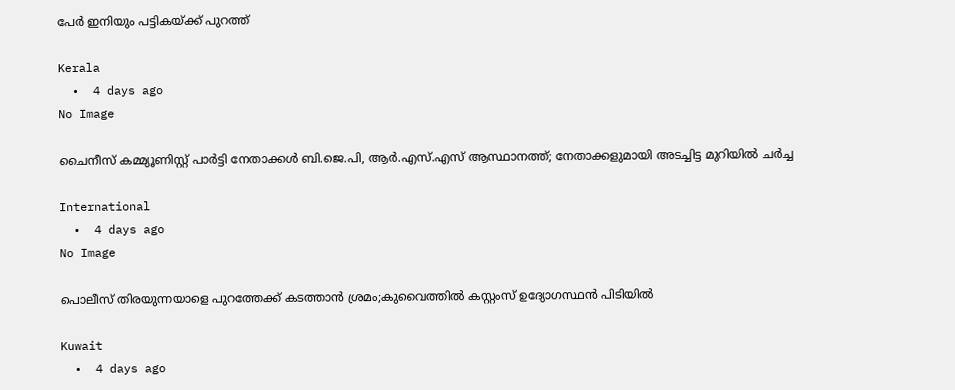പേർ ഇനിയും പട്ടികയ്ക്ക് പുറത്ത്

Kerala
  •  4 days ago
No Image

ചൈനീസ് കമ്മ്യൂണിസ്റ്റ് പാര്‍ട്ടി നേതാക്കള്‍ ബി.ജെ.പി, ആര്‍.എസ്.എസ് ആസ്ഥാനത്ത്; നേതാക്കളുമായി അടച്ചിട്ട മുറിയില്‍ ചര്‍ച്ച

International
  •  4 days ago
No Image

പൊലീസ് തിരയുന്നയാളെ പുറത്തേക്ക് കടത്താന്‍ ശ്രമം;കുവൈത്തില്‍ കസ്റ്റംസ് ഉദ്യോഗസ്ഥന്‍ പിടിയില്‍

Kuwait
  •  4 days ago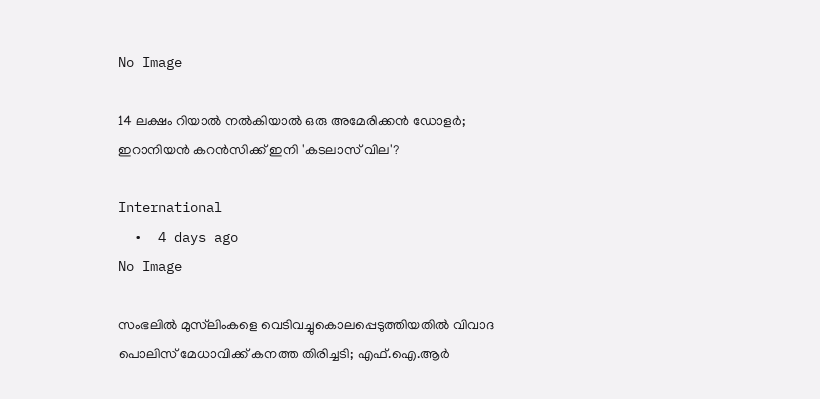No Image

14 ലക്ഷം റിയാൽ നൽകിയാൽ ഒരു അമേരിക്കൻ ഡോളർ; ഇറാനിയൻ കറൻസിക്ക് ഇനി 'കടലാസ് വില'?

International
  •  4 days ago
No Image

സംഭലില്‍ മുസ്‌ലിംകളെ വെടിവച്ചുകൊലപ്പെടുത്തിയതില്‍ വിവാദ പൊലിസ് മേധാവിക്ക് കനത്ത തിരിച്ചടി; എഫ്.ഐ.ആര്‍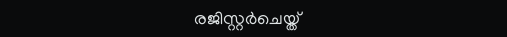രജിസ്റ്റര്‍ചെയ്ത്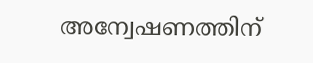അന്വേഷണത്തിന്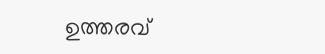ഉത്തരവ്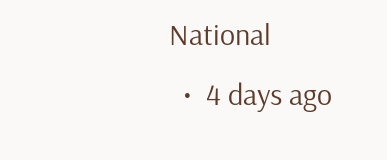National
  •  4 days ago